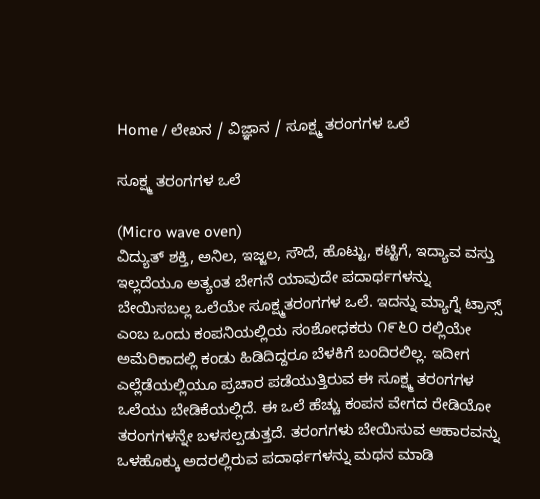Home / ಲೇಖನ / ವಿಜ್ಞಾನ / ಸೂಕ್ಷ್ಮ ತರಂಗಗಳ ಒಲೆ

ಸೂಕ್ಷ್ಮ ತರಂಗಗಳ ಒಲೆ

(Micro wave oven)
ವಿದ್ಯುತ್ ಶಕ್ತಿ, ಅನಿಲ, ಇಜ್ಜಲ, ಸೌದೆ, ಹೊಟ್ಟು, ಕಟ್ಟಿಗೆ, ಇದ್ಯಾವ ವಸ್ತು ಇಲ್ಲದೆಯೂ ಅತ್ಯಂತ ಬೇಗನೆ ಯಾವುದೇ ಪದಾರ್ಥಗಳನ್ನು ಬೇಯಿಸಬಲ್ಲ ಒಲೆಯೇ ಸೂಕ್ಷ್ಮತರಂಗಗಳ ಒಲೆ. ಇದನ್ನು ಮ್ಯಾಗ್ನೆ ಟ್ರಾನ್ಸ್ ಎಂಬ ಒಂದು ಕಂಪನಿಯಲ್ಲಿಯ ಸಂಶೋಧಕರು ೧೯೬೦ ರಲ್ಲಿಯೇ ಅಮೆರಿಕಾದಲ್ಲಿ ಕಂಡು ಹಿಡಿದಿದ್ದರೂ ಬೆಳಕಿಗೆ ಬಂದಿರಲಿಲ್ಲ. ಇದೀಗ ಎಲ್ಲೆಡೆಯಲ್ಲಿಯೂ ಪ್ರಚಾರ ಪಡೆಯುತ್ತಿರುವ ಈ ಸೂಕ್ಷ್ಮ ತರಂಗಗಳ ಒಲೆಯು ಬೇಡಿಕೆಯಲ್ಲಿದೆ. ಈ ಒಲೆ ಹೆಚ್ಚು ಕಂಪನ ವೇಗದ ರೇಡಿಯೋ ತರಂಗಗಳನ್ನೇ ಬಳಸಲ್ಪಡುತ್ತದೆ. ತರಂಗಗಳು ಬೇಯಿಸುವ ಆಹಾರವನ್ನು ಒಳಹೊಕ್ಕು ಅದರಲ್ಲಿರುವ ಪದಾರ್ಥಗಳನ್ನು ಮಥನ ಮಾಡಿ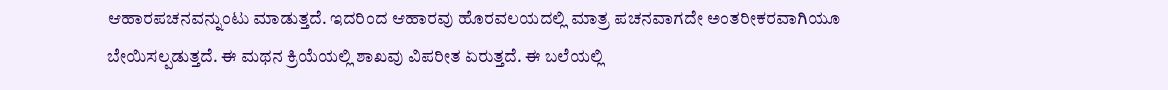ಆಹಾರಪಚನವನ್ನುಂಟು ಮಾಡುತ್ತದೆ. ಇದರಿಂದ ಆಹಾರವು ಹೊರವಲಯದಲ್ಲಿ ಮಾತ್ರ ಪಚನವಾಗದೇ ಅಂತರೀಕರವಾಗಿಯೂ ಬೇಯಿಸಲ್ಪಡುತ್ತದೆ. ಈ ಮಥನ ಕ್ರಿಯೆಯಲ್ಲಿ ಶಾಖವು ವಿಪರೀತ ಏರುತ್ತದೆ. ಈ ಬಲೆಯಲ್ಲಿ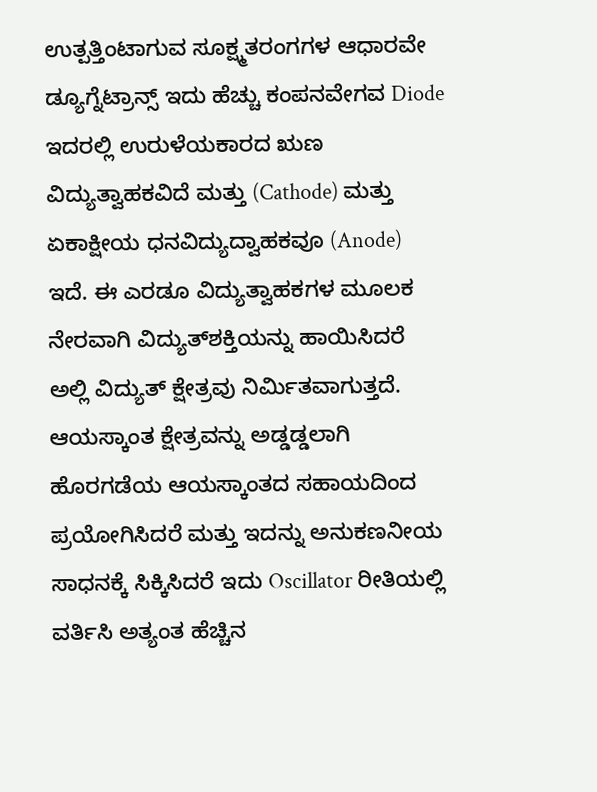ಉತ್ಪತ್ತಿಂಟಾಗುವ ಸೂಕ್ಷ್ಮತರಂಗಗಳ ಆಧಾರವೇ ಡ್ಯೂಗ್ನೆಟ್ರಾನ್ಸ್ ಇದು ಹೆಚ್ಚು ಕಂಪನವೇಗವ Diode ಇದರಲ್ಲಿ ಉರುಳೆಯಕಾರದ ಋಣ ವಿದ್ಯುತ್ವಾಹಕವಿದೆ ಮತ್ತು (Cathode) ಮತ್ತು ಏಕಾಕ್ಷೀಯ ಧನವಿದ್ಯುದ್ವಾಹಕವೂ (Anode) ಇದೆ. ಈ ಎರಡೂ ವಿದ್ಯುತ್ವಾಹಕಗಳ ಮೂಲಕ ನೇರವಾಗಿ ವಿದ್ಯುತ್‌ಶಕ್ತಿಯನ್ನು ಹಾಯಿಸಿದರೆ ಅಲ್ಲಿ ವಿದ್ಯುತ್ ಕ್ಷೇತ್ರವು ನಿರ್ಮಿತವಾಗುತ್ತದೆ. ಆಯಸ್ಕಾಂತ ಕ್ಷೇತ್ರವನ್ನು ಅಡ್ಡಡ್ಡಲಾಗಿ ಹೊರಗಡೆಯ ಆಯಸ್ಕಾಂತದ ಸಹಾಯದಿಂದ ಪ್ರಯೋಗಿಸಿದರೆ ಮತ್ತು ಇದನ್ನು ಅನುಕಣನೀಯ ಸಾಧನಕ್ಕೆ ಸಿಕ್ಕಿಸಿದರೆ ಇದು Oscillator ರೀತಿಯಲ್ಲಿ ವರ್ತಿಸಿ ಅತ್ಯಂತ ಹೆಚ್ಚಿನ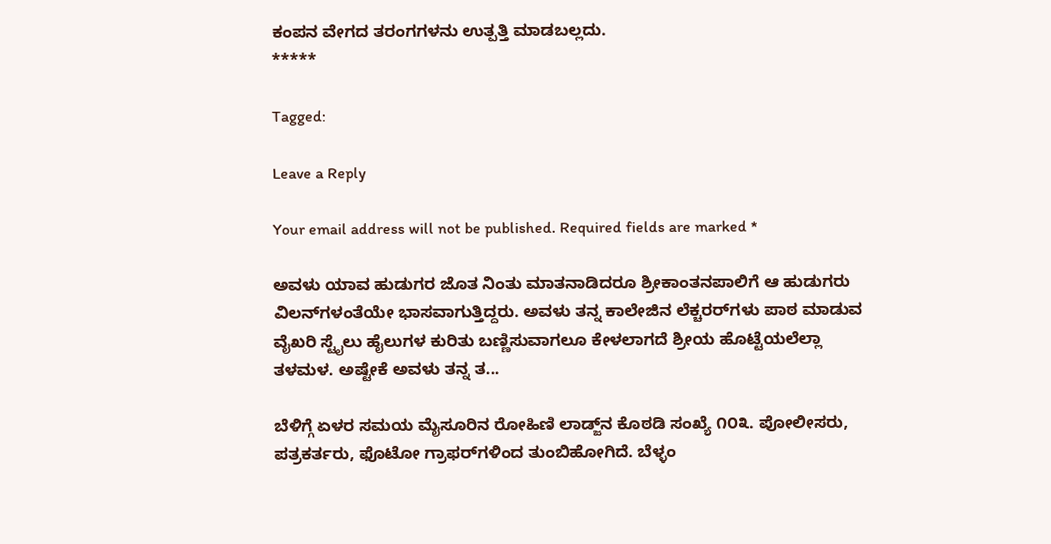ಕಂಪನ ವೇಗದ ತರಂಗಗಳನು ಉತ್ಪತ್ತಿ ಮಾಡಬಲ್ಲದು.
*****

Tagged:

Leave a Reply

Your email address will not be published. Required fields are marked *

ಅವಳು ಯಾವ ಹುಡುಗರ ಜೊತ ನಿಂತು ಮಾತನಾಡಿದರೂ ಶ್ರೀಕಾಂತನಪಾಲಿಗೆ ಆ ಹುಡುಗರು ವಿಲನ್‌ಗಳಂತೆಯೇ ಭಾಸವಾಗುತ್ತಿದ್ದರು. ಅವಳು ತನ್ನ ಕಾಲೇಜಿನ ಲೆಕ್ಚರರ್‌ಗಳು ಪಾಠ ಮಾಡುವ ವೈಖರಿ ಸ್ಟೈಲು ಹೈಲುಗಳ ಕುರಿತು ಬಣ್ಣಿಸುವಾಗಲೂ ಕೇಳಲಾಗದೆ ಶ್ರೀಯ ಹೊಟ್ಟೆಯಲೆಲ್ಲಾ ತಳಮಳ. ಅಷ್ಟೇಕೆ ಅವಳು ತನ್ನ ತ...

ಬೆಳಿಗ್ಗೆ ಏಳರ ಸಮಯ ಮೈಸೂರಿನ ರೋಹಿಣಿ ಲಾಡ್ಜ್‌ನ ಕೊಠಡಿ ಸಂಖ್ಯೆ ೧೦೩. ಪೋಲೀಸರು, ಪತ್ರಕರ್ತರು, ಫೊಟೋ ಗ್ರಾಫರ್‌ಗಳಿಂದ ತುಂಬಿಹೋಗಿದೆ. ಬೆಳ್ಳಂ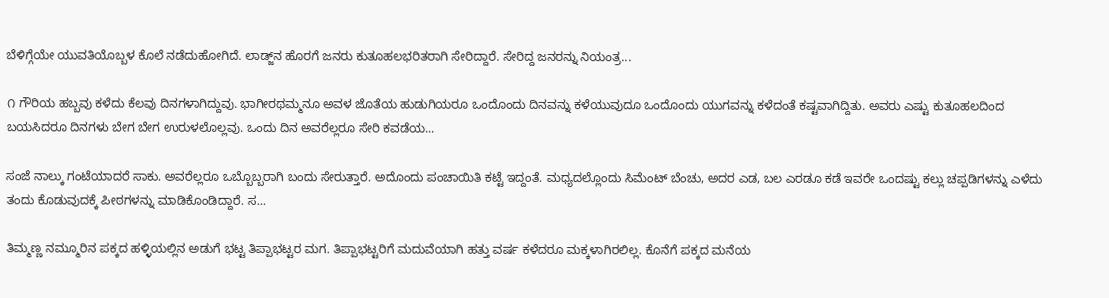ಬೆಳಿಗ್ಗೆಯೇ ಯುವತಿಯೊಬ್ಬಳ ಕೊಲೆ ನಡೆದುಹೋಗಿದೆ. ಲಾಡ್ಜ್‌ನ ಹೊರಗೆ ಜನರು ಕುತೂಹಲಭರಿತರಾಗಿ ಸೇರಿದ್ದಾರೆ. ಸೇರಿದ್ದ ಜನರನ್ನು ನಿಯಂತ್ರ...

೧ ಗೌರಿಯ ಹಬ್ಬವು ಕಳೆದು ಕೆಲವು ದಿನಗಳಾಗಿದ್ದುವು. ಭಾಗೀರಥಮ್ಮನೂ ಅವಳ ಜೊತೆಯ ಹುಡುಗಿಯರೂ ಒಂದೊಂದು ದಿನವನ್ನು ಕಳೆಯುವುದೂ ಒಂದೊಂದು ಯುಗವನ್ನು ಕಳೆದಂತೆ ಕಷ್ಟವಾಗಿದ್ದಿತು. ಅವರು ಎಷ್ಟು ಕುತೂಹಲದಿಂದ ಬಯಸಿದರೂ ದಿನಗಳು ಬೇಗ ಬೇಗ ಉರುಳಲೊಲ್ಲವು. ಒಂದು ದಿನ ಅವರೆಲ್ಲರೂ ಸೇರಿ ಕವಡೆಯ...

ಸಂಜೆ ನಾಲ್ಕು ಗಂಟೆಯಾದರೆ ಸಾಕು. ಅವರೆಲ್ಲರೂ ಒಬ್ಬೊಬ್ಬರಾಗಿ ಬಂದು ಸೇರುತ್ತಾರೆ. ಅದೊಂದು ಪಂಚಾಯಿತಿ ಕಟ್ಟೆ ಇದ್ದಂತೆ. ಮಧ್ಯದಲ್ಲೊಂದು ಸಿಮೆಂಟ್ ಬೆಂಚು, ಅದರ ಎಡ, ಬಲ ಎರಡೂ ಕಡೆ ಇವರೇ ಒಂದಷ್ಟು ಕಲ್ಲು ಚಪ್ಪಡಿಗಳನ್ನು ಎಳೆದು ತಂದು ಕೊಡುವುದಕ್ಕೆ ಪೀಠಗಳನ್ನು ಮಾಡಿಕೊಂಡಿದ್ದಾರೆ. ಸ...

ತಿಮ್ಮಣ್ಣ ನಮ್ಮೂರಿನ ಪಕ್ಕದ ಹಳ್ಳಿಯಲ್ಲಿನ ಅಡುಗೆ ಭಟ್ಟ ತಿಪ್ಪಾಭಟ್ಟರ ಮಗ. ತಿಪ್ಪಾಭಟ್ಟರಿಗೆ ಮದುವೆಯಾಗಿ ಹತ್ತು ವರ್ಷ ಕಳೆದರೂ ಮಕ್ಕಳಾಗಿರಲಿಲ್ಲ. ಕೊನೆಗೆ ಪಕ್ಕದ ಮನೆಯ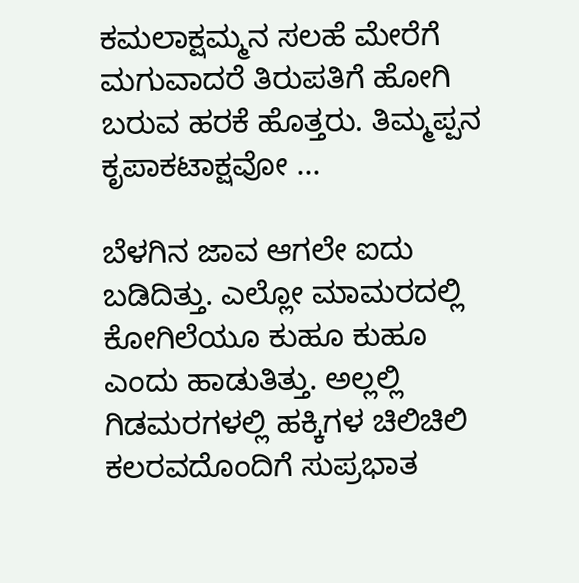ಕಮಲಾಕ್ಷಮ್ಮನ ಸಲಹೆ ಮೇರೆಗೆ ಮಗುವಾದರೆ ತಿರುಪತಿಗೆ ಹೋಗಿ ಬರುವ ಹರಕೆ ಹೊತ್ತರು. ತಿಮ್ಮಪ್ಪನ ಕೃಪಾಕಟಾಕ್ಷವೋ ...

ಬೆಳಗಿನ ಜಾವ ಆಗಲೇ ಐದು ಬಡಿದಿತ್ತು. ಎಲ್ಲೋ ಮಾಮರದಲ್ಲಿ ಕೋಗಿಲೆಯೂ ಕುಹೂ ಕುಹೂ ಎಂದು ಹಾಡುತಿತ್ತು. ಅಲ್ಲಲ್ಲಿ ಗಿಡಮರಗಳಲ್ಲಿ ಹಕ್ಕಿಗಳ ಚಿಲಿಚಿಲಿ ಕಲರವದೊಂದಿಗೆ ಸುಪ್ರಭಾತ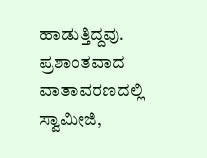ಹಾಡುತ್ತಿದ್ದವು. ಪ್ರಶಾಂತವಾದ ವಾತಾವರಣದಲ್ಲಿ ಸ್ವಾಮೀಜಿ,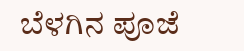ಬೆಳಗಿನ ಪೂಜೆ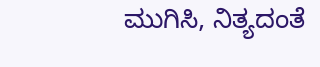ಮುಗಿಸಿ, ನಿತ್ಯದಂತೆ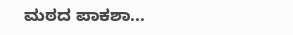ಮಠದ ಪಾಕಶಾ...